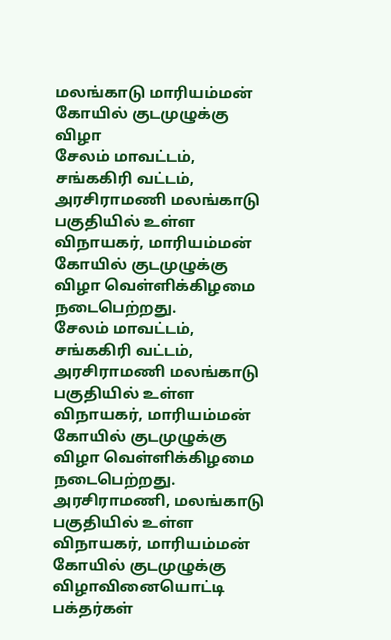மலங்காடு மாரியம்மன் கோயில் குடமுழுக்கு விழா
சேலம் மாவட்டம், சங்ககிரி வட்டம், அரசிராமணி மலங்காடு பகுதியில் உள்ள விநாயகர், மாரியம்மன் கோயில் குடமுழுக்கு விழா வெள்ளிக்கிழமை நடைபெற்றது.
சேலம் மாவட்டம், சங்ககிரி வட்டம், அரசிராமணி மலங்காடு பகுதியில் உள்ள விநாயகர், மாரியம்மன் கோயில் குடமுழுக்கு விழா வெள்ளிக்கிழமை நடைபெற்றது.
அரசிராமணி, மலங்காடு பகுதியில் உள்ள விநாயகர், மாரியம்மன் கோயில் குடமுழுக்கு விழாவினையொட்டி பக்தர்கள்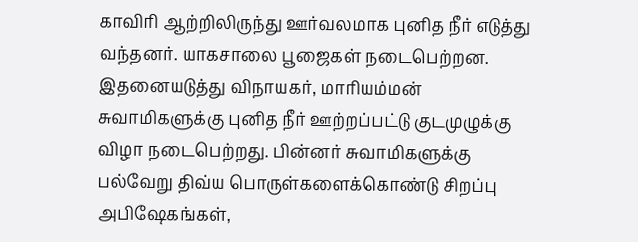காவிரி ஆற்றிலிருந்து ஊர்வலமாக புனித நீர் எடுத்து வந்தனர். யாகசாலை பூஜைகள் நடைபெற்றன. இதனையடுத்து விநாயகர், மாரியம்மன் சுவாமிகளுக்கு புனித நீர் ஊற்றப்பட்டு குடமுழுக்கு விழா நடைபெற்றது. பின்னர் சுவாமிகளுக்கு பல்வேறு திவ்ய பொருள்களைக்கொண்டு சிறப்பு அபிஷேகங்கள்,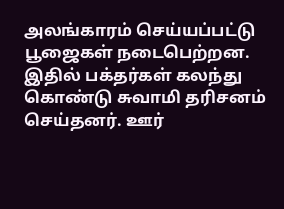அலங்காரம் செய்யப்பட்டு பூஜைகள் நடைபெற்றன. இதில் பக்தர்கள் கலந்து கொண்டு சுவாமி தரிசனம் செய்தனர். ஊர்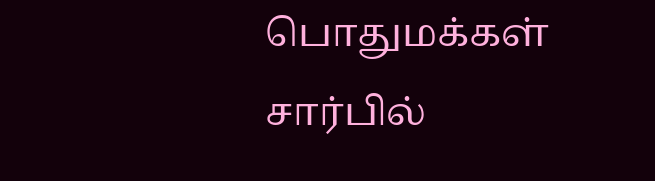பொதுமக்கள் சார்பில்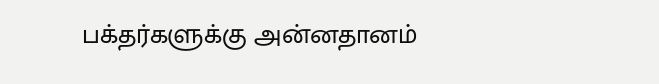பக்தர்களுக்கு அன்னதானம்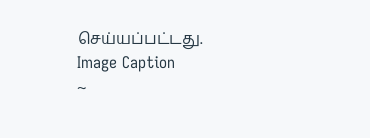செய்யப்பட்டது.
Image Caption
~